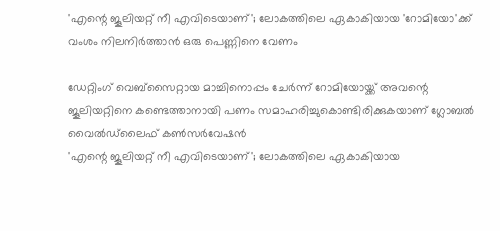'എന്റെ ജൂലിയറ്റ് നീ എവിടെയാണ്'; ലോകത്തിലെ ഏകാകിയായ 'റോമിയോ'ക്ക് വംശം നിലനിര്‍ത്താന്‍ ഒരു പെണ്ണിനെ വേണം

ഡേറ്റിംഗ് വെബ്‌സൈറ്റായ മാച്ചിനൊപ്പം ചേര്‍ന്ന് റോമിയോയ്ക്ക് അവന്റെ ജൂലിയറ്റിനെ കണ്ടെത്താനായി പണം സമാഹരിച്ചുകൊണ്ടിരിക്കുകയാണ് ഗ്ലോബല്‍ വൈല്‍ഡ്‌ലൈഫ് കണ്‍സര്‍വേഷന്‍
'എന്റെ ജൂലിയറ്റ് നീ എവിടെയാണ്'; ലോകത്തിലെ ഏകാകിയായ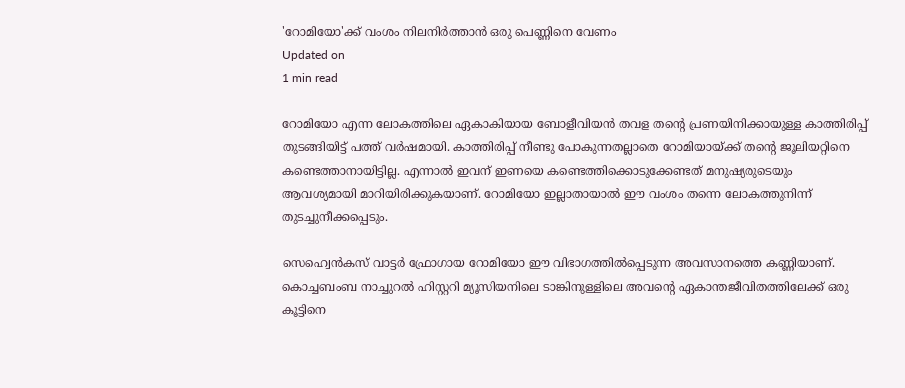'റോമിയോ'ക്ക് വംശം നിലനിര്‍ത്താന്‍ ഒരു പെണ്ണിനെ വേണം
Updated on
1 min read

റോമിയോ എന്ന ലോകത്തിലെ ഏകാകിയായ ബോളീവിയന്‍ തവള തന്റെ പ്രണയിനിക്കായുള്ള കാത്തിരിപ്പ് തുടങ്ങിയിട്ട് പത്ത് വര്‍ഷമായി. കാത്തിരിപ്പ് നീണ്ടു പോകുന്നതല്ലാതെ റോമിയായ്ക്ക് തന്റെ ജൂലിയറ്റിനെ കണ്ടെത്താനായിട്ടില്ല. എന്നാല്‍ ഇവന് ഇണയെ കണ്ടെത്തിക്കൊടുക്കേണ്ടത് മനുഷ്യരുടെയും ആവശ്യമായി മാറിയിരിക്കുകയാണ്. റോമിയോ ഇല്ലാതായാല്‍ ഈ വംശം തന്നെ ലോകത്തുനിന്ന് തുടച്ചുനീക്കപ്പെടും.

സെഹ്വെന്‍കസ് വാട്ടര്‍ ഫ്രോഗായ റോമിയോ ഈ വിഭാഗത്തില്‍പ്പെടുന്ന അവസാനത്തെ കണ്ണിയാണ്. കൊച്ചബംബ നാച്ചുറല്‍ ഹിസ്റ്ററി മ്യൂസിയനിലെ ടാങ്കിനുള്ളിലെ അവന്റെ ഏകാന്തജീവിതത്തിലേക്ക് ഒരു കൂട്ടിനെ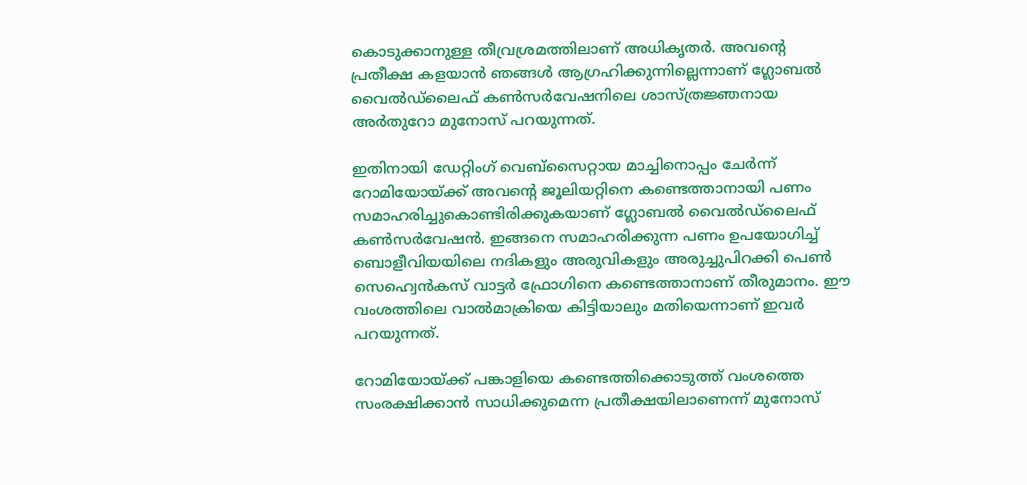കൊടുക്കാനുള്ള തീവ്രശ്രമത്തിലാണ് അധികൃതര്‍. അവന്റെ പ്രതീക്ഷ കളയാന്‍ ഞങ്ങള്‍ ആഗ്രഹിക്കുന്നില്ലെന്നാണ് ഗ്ലോബല്‍ വൈല്‍ഡ്‌ലൈഫ് കണ്‍സര്‍വേഷനിലെ ശാസ്ത്രജ്ഞനായ അര്‍തുറോ മുനോസ് പറയുന്നത്.

ഇതിനായി ഡേറ്റിംഗ് വെബ്‌സൈറ്റായ മാച്ചിനൊപ്പം ചേര്‍ന്ന് റോമിയോയ്ക്ക് അവന്റെ ജൂലിയറ്റിനെ കണ്ടെത്താനായി പണം സമാഹരിച്ചുകൊണ്ടിരിക്കുകയാണ് ഗ്ലോബല്‍ വൈല്‍ഡ്‌ലൈഫ് കണ്‍സര്‍വേഷന്‍. ഇങ്ങനെ സമാഹരിക്കുന്ന പണം ഉപയോഗിച്ച് ബൊളീവിയയിലെ നദികളും അരുവികളും അരുച്ചുപിറക്കി പെണ്‍ സെഹ്വെന്‍കസ് വാട്ടര്‍ ഫ്രോഗിനെ കണ്ടെത്താനാണ് തീരുമാനം. ഈ വംശത്തിലെ വാല്‍മാക്രിയെ കിട്ടിയാലും മതിയെന്നാണ് ഇവര്‍ പറയുന്നത്.

റോമിയോയ്ക്ക് പങ്കാളിയെ കണ്ടെത്തിക്കൊടുത്ത് വംശത്തെ സംരക്ഷിക്കാന്‍ സാധിക്കുമെന്ന പ്രതീക്ഷയിലാണെന്ന് മുനോസ്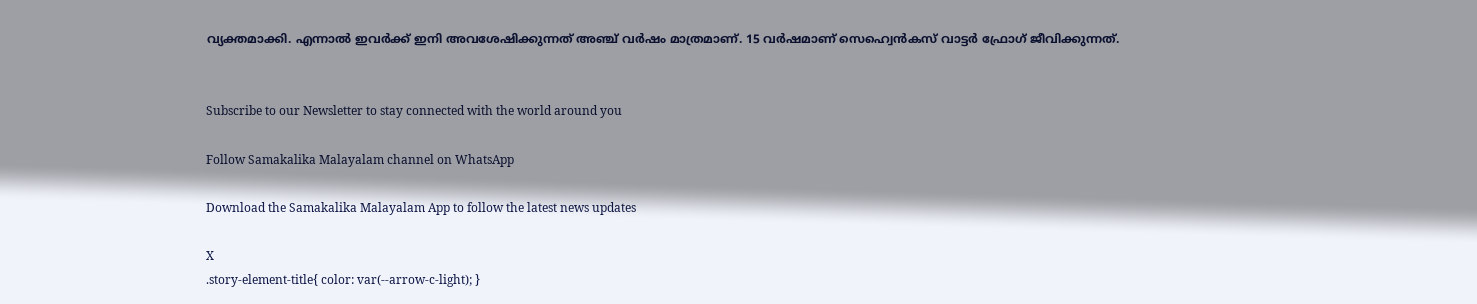വ്യക്തമാക്കി. എന്നാല്‍ ഇവര്‍ക്ക് ഇനി അവശേഷിക്കുന്നത് അഞ്ച് വര്‍ഷം മാത്രമാണ്. 15 വര്‍ഷമാണ് സെഹ്വെന്‍കസ് വാട്ടര്‍ ഫ്രോഗ് ജീവിക്കുന്നത്.


Subscribe to our Newsletter to stay connected with the world around you

Follow Samakalika Malayalam channel on WhatsApp

Download the Samakalika Malayalam App to follow the latest news updates

X
.story-element-title{ color: var(--arrow-c-light); }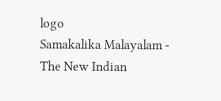logo
Samakalika Malayalam - The New Indian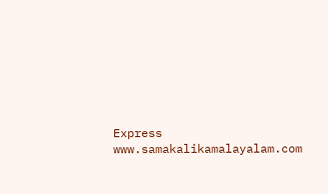Express
www.samakalikamalayalam.com